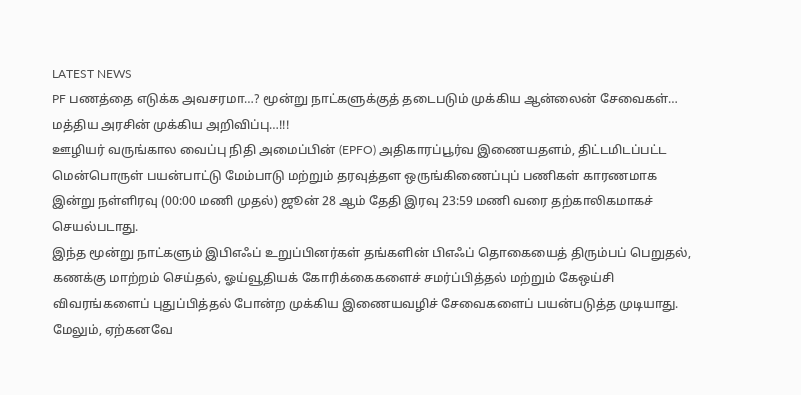LATEST NEWS
PF பணத்தை எடுக்க அவசரமா…? மூன்று நாட்களுக்குத் தடைபடும் முக்கிய ஆன்லைன் சேவைகள்… மத்திய அரசின் முக்கிய அறிவிப்பு…!!!
ஊழியர் வருங்கால வைப்பு நிதி அமைப்பின் (EPFO) அதிகாரப்பூர்வ இணையதளம், திட்டமிடப்பட்ட மென்பொருள் பயன்பாட்டு மேம்பாடு மற்றும் தரவுத்தள ஒருங்கிணைப்புப் பணிகள் காரணமாக இன்று நள்ளிரவு (00:00 மணி முதல்) ஜூன் 28 ஆம் தேதி இரவு 23:59 மணி வரை தற்காலிகமாகச் செயல்படாது.
இந்த மூன்று நாட்களும் இபிஎஃப் உறுப்பினர்கள் தங்களின் பிஎஃப் தொகையைத் திரும்பப் பெறுதல், கணக்கு மாற்றம் செய்தல், ஓய்வூதியக் கோரிக்கைகளைச் சமர்ப்பித்தல் மற்றும் கேஒய்சி விவரங்களைப் புதுப்பித்தல் போன்ற முக்கிய இணையவழிச் சேவைகளைப் பயன்படுத்த முடியாது. மேலும், ஏற்கனவே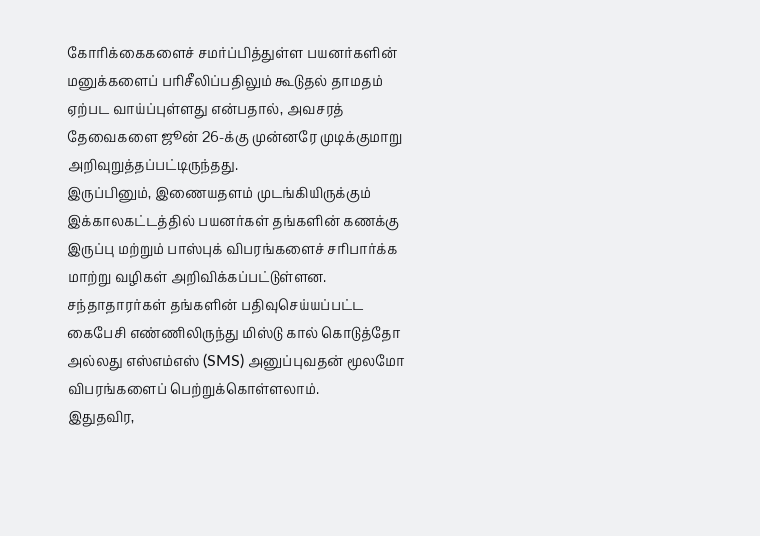கோரிக்கைகளைச் சமர்ப்பித்துள்ள பயனர்களின் மனுக்களைப் பரிசீலிப்பதிலும் கூடுதல் தாமதம் ஏற்பட வாய்ப்புள்ளது என்பதால், அவசரத் தேவைகளை ஜூன் 26-க்கு முன்னரே முடிக்குமாறு அறிவுறுத்தப்பட்டிருந்தது.
இருப்பினும், இணையதளம் முடங்கியிருக்கும் இக்காலகட்டத்தில் பயனர்கள் தங்களின் கணக்கு இருப்பு மற்றும் பாஸ்புக் விபரங்களைச் சரிபார்க்க மாற்று வழிகள் அறிவிக்கப்பட்டுள்ளன. சந்தாதாரர்கள் தங்களின் பதிவுசெய்யப்பட்ட கைபேசி எண்ணிலிருந்து மிஸ்டு கால் கொடுத்தோ அல்லது எஸ்எம்எஸ் (SMS) அனுப்புவதன் மூலமோ விபரங்களைப் பெற்றுக்கொள்ளலாம்.
இதுதவிர,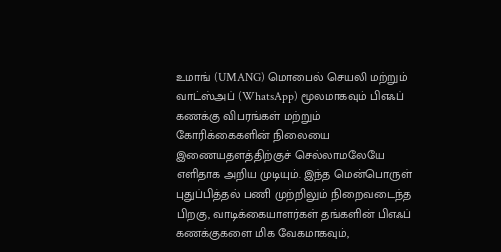உமாங் (UMANG) மொபைல் செயலி மற்றும் வாட்ஸ்அப் (WhatsApp) மூலமாகவும் பிஎஃப் கணக்கு விபரங்கள் மற்றும் கோரிக்கைகளின் நிலையை இணையதளத்திற்குச் செல்லாமலேயே எளிதாக அறிய முடியும். இந்த மென்பொருள் புதுப்பித்தல் பணி முற்றிலும் நிறைவடைந்த பிறகு, வாடிக்கையாளர்கள் தங்களின் பிஎஃப் கணக்குகளை மிக வேகமாகவும்,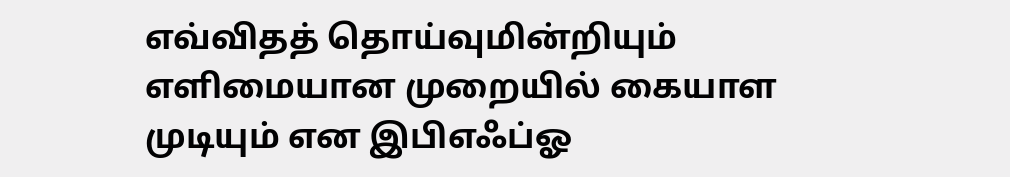எவ்விதத் தொய்வுமின்றியும் எளிமையான முறையில் கையாள முடியும் என இபிஎஃப்ஓ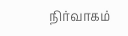நிர்வாகம்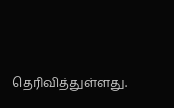தெரிவித்துள்ளது.